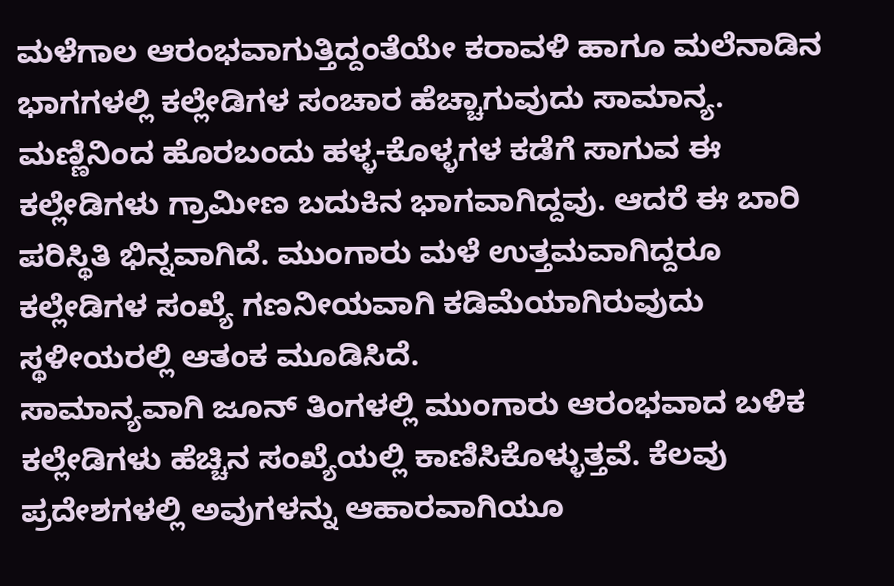ಮಳೆಗಾಲ ಆರಂಭವಾಗುತ್ತಿದ್ದಂತೆಯೇ ಕರಾವಳಿ ಹಾಗೂ ಮಲೆನಾಡಿನ ಭಾಗಗಳಲ್ಲಿ ಕಲ್ಲೇಡಿಗಳ ಸಂಚಾರ ಹೆಚ್ಚಾಗುವುದು ಸಾಮಾನ್ಯ. ಮಣ್ಣಿನಿಂದ ಹೊರಬಂದು ಹಳ್ಳ-ಕೊಳ್ಳಗಳ ಕಡೆಗೆ ಸಾಗುವ ಈ ಕಲ್ಲೇಡಿಗಳು ಗ್ರಾಮೀಣ ಬದುಕಿನ ಭಾಗವಾಗಿದ್ದವು. ಆದರೆ ಈ ಬಾರಿ ಪರಿಸ್ಥಿತಿ ಭಿನ್ನವಾಗಿದೆ. ಮುಂಗಾರು ಮಳೆ ಉತ್ತಮವಾಗಿದ್ದರೂ ಕಲ್ಲೇಡಿಗಳ ಸಂಖ್ಯೆ ಗಣನೀಯವಾಗಿ ಕಡಿಮೆಯಾಗಿರುವುದು ಸ್ಥಳೀಯರಲ್ಲಿ ಆತಂಕ ಮೂಡಿಸಿದೆ.
ಸಾಮಾನ್ಯವಾಗಿ ಜೂನ್ ತಿಂಗಳಲ್ಲಿ ಮುಂಗಾರು ಆರಂಭವಾದ ಬಳಿಕ ಕಲ್ಲೇಡಿಗಳು ಹೆಚ್ಚಿನ ಸಂಖ್ಯೆಯಲ್ಲಿ ಕಾಣಿಸಿಕೊಳ್ಳುತ್ತವೆ. ಕೆಲವು ಪ್ರದೇಶಗಳಲ್ಲಿ ಅವುಗಳನ್ನು ಆಹಾರವಾಗಿಯೂ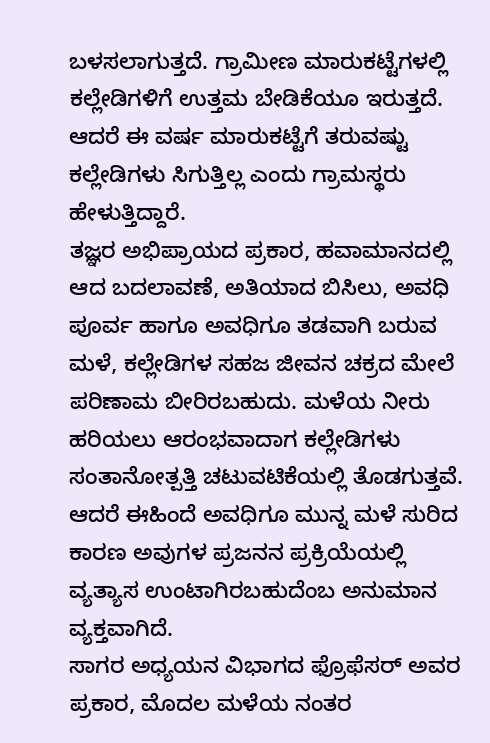ಬಳಸಲಾಗುತ್ತದೆ. ಗ್ರಾಮೀಣ ಮಾರುಕಟ್ಟೆಗಳಲ್ಲಿ ಕಲ್ಲೇಡಿಗಳಿಗೆ ಉತ್ತಮ ಬೇಡಿಕೆಯೂ ಇರುತ್ತದೆ. ಆದರೆ ಈ ವರ್ಷ ಮಾರುಕಟ್ಟೆಗೆ ತರುವಷ್ಟು ಕಲ್ಲೇಡಿಗಳು ಸಿಗುತ್ತಿಲ್ಲ ಎಂದು ಗ್ರಾಮಸ್ಥರು ಹೇಳುತ್ತಿದ್ದಾರೆ.
ತಜ್ಞರ ಅಭಿಪ್ರಾಯದ ಪ್ರಕಾರ, ಹವಾಮಾನದಲ್ಲಿ ಆದ ಬದಲಾವಣೆ, ಅತಿಯಾದ ಬಿಸಿಲು, ಅವಧಿ ಪೂರ್ವ ಹಾಗೂ ಅವಧಿಗೂ ತಡವಾಗಿ ಬರುವ ಮಳೆ, ಕಲ್ಲೇಡಿಗಳ ಸಹಜ ಜೀವನ ಚಕ್ರದ ಮೇಲೆ ಪರಿಣಾಮ ಬೀರಿರಬಹುದು. ಮಳೆಯ ನೀರು ಹರಿಯಲು ಆರಂಭವಾದಾಗ ಕಲ್ಲೇಡಿಗಳು ಸಂತಾನೋತ್ಪತ್ತಿ ಚಟುವಟಿಕೆಯಲ್ಲಿ ತೊಡಗುತ್ತವೆ. ಆದರೆ ಈಹಿಂದೆ ಅವಧಿಗೂ ಮುನ್ನ ಮಳೆ ಸುರಿದ ಕಾರಣ ಅವುಗಳ ಪ್ರಜನನ ಪ್ರಕ್ರಿಯೆಯಲ್ಲಿ ವ್ಯತ್ಯಾಸ ಉಂಟಾಗಿರಬಹುದೆಂಬ ಅನುಮಾನ ವ್ಯಕ್ತವಾಗಿದೆ.
ಸಾಗರ ಅಧ್ಯಯನ ವಿಭಾಗದ ಫ್ರೊಫೆಸರ್ ಅವರ ಪ್ರಕಾರ, ಮೊದಲ ಮಳೆಯ ನಂತರ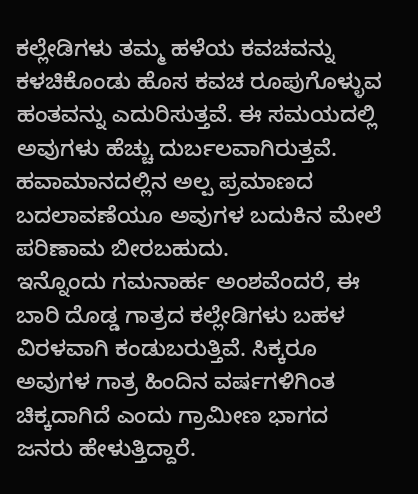ಕಲ್ಲೇಡಿಗಳು ತಮ್ಮ ಹಳೆಯ ಕವಚವನ್ನು ಕಳಚಿಕೊಂಡು ಹೊಸ ಕವಚ ರೂಪುಗೊಳ್ಳುವ ಹಂತವನ್ನು ಎದುರಿಸುತ್ತವೆ. ಈ ಸಮಯದಲ್ಲಿ ಅವುಗಳು ಹೆಚ್ಚು ದುರ್ಬಲವಾಗಿರುತ್ತವೆ. ಹವಾಮಾನದಲ್ಲಿನ ಅಲ್ಪ ಪ್ರಮಾಣದ ಬದಲಾವಣೆಯೂ ಅವುಗಳ ಬದುಕಿನ ಮೇಲೆ ಪರಿಣಾಮ ಬೀರಬಹುದು.
ಇನ್ನೊಂದು ಗಮನಾರ್ಹ ಅಂಶವೆಂದರೆ, ಈ ಬಾರಿ ದೊಡ್ಡ ಗಾತ್ರದ ಕಲ್ಲೇಡಿಗಳು ಬಹಳ ವಿರಳವಾಗಿ ಕಂಡುಬರುತ್ತಿವೆ. ಸಿಕ್ಕರೂ ಅವುಗಳ ಗಾತ್ರ ಹಿಂದಿನ ವರ್ಷಗಳಿಗಿಂತ ಚಿಕ್ಕದಾಗಿದೆ ಎಂದು ಗ್ರಾಮೀಣ ಭಾಗದ ಜನರು ಹೇಳುತ್ತಿದ್ದಾರೆ.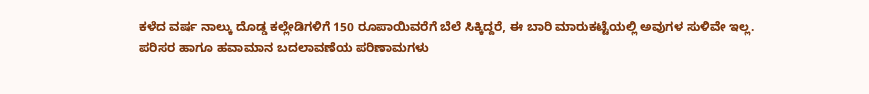ಕಳೆದ ವರ್ಷ ನಾಲ್ಕು ದೊಡ್ಡ ಕಲ್ಲೇಡಿಗಳಿಗೆ 150 ರೂಪಾಯಿವರೆಗೆ ಬೆಲೆ ಸಿಕ್ಕಿದ್ದರೆ, ಈ ಬಾರಿ ಮಾರುಕಟ್ಟೆಯಲ್ಲಿ ಅವುಗಳ ಸುಳಿವೇ ಇಲ್ಲ.
ಪರಿಸರ ಹಾಗೂ ಹವಾಮಾನ ಬದಲಾವಣೆಯ ಪರಿಣಾಮಗಳು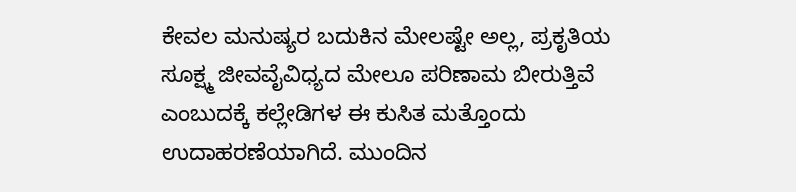ಕೇವಲ ಮನುಷ್ಯರ ಬದುಕಿನ ಮೇಲಷ್ಟೇ ಅಲ್ಲ, ಪ್ರಕೃತಿಯ ಸೂಕ್ಷ್ಮ ಜೀವವೈವಿಧ್ಯದ ಮೇಲೂ ಪರಿಣಾಮ ಬೀರುತ್ತಿವೆ ಎಂಬುದಕ್ಕೆ ಕಲ್ಲೇಡಿಗಳ ಈ ಕುಸಿತ ಮತ್ತೊಂದು ಉದಾಹರಣೆಯಾಗಿದೆ. ಮುಂದಿನ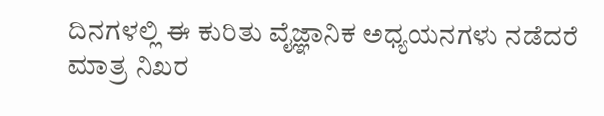ದಿನಗಳಲ್ಲಿ ಈ ಕುರಿತು ವೈಜ್ಞಾನಿಕ ಅಧ್ಯಯನಗಳು ನಡೆದರೆ ಮಾತ್ರ ನಿಖರ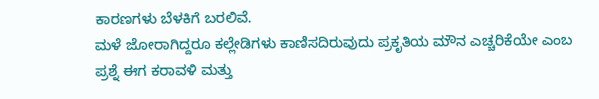ಕಾರಣಗಳು ಬೆಳಕಿಗೆ ಬರಲಿವೆ.
ಮಳೆ ಜೋರಾಗಿದ್ದರೂ ಕಲ್ಲೇಡಿಗಳು ಕಾಣಿಸದಿರುವುದು ಪ್ರಕೃತಿಯ ಮೌನ ಎಚ್ಚರಿಕೆಯೇ ಎಂಬ ಪ್ರಶ್ನೆ ಈಗ ಕರಾವಳಿ ಮತ್ತು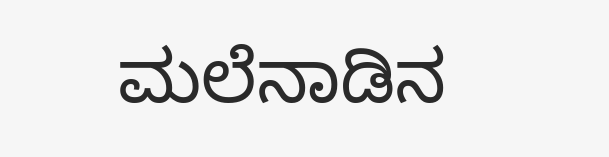ಮಲೆನಾಡಿನ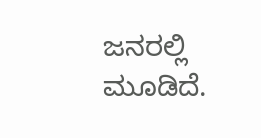ಜನರಲ್ಲಿ ಮೂಡಿದೆ.